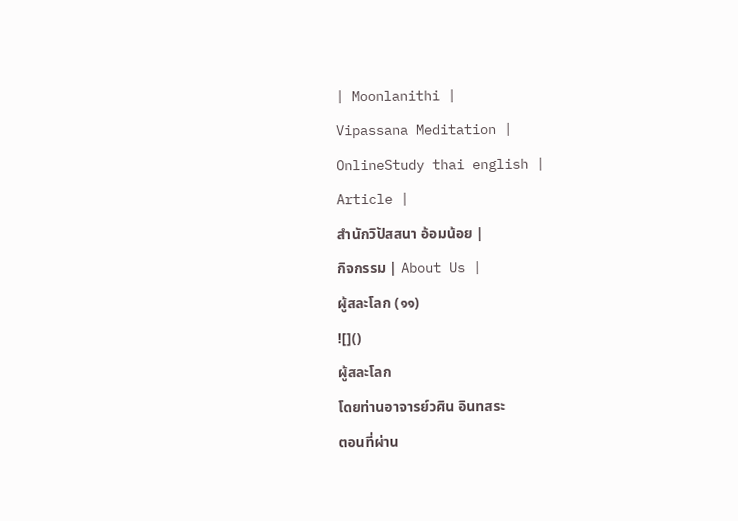| Moonlanithi |
Vipassana Meditation |
OnlineStudy thai english |
Article |
สำนักวิปัสสนา อ้อมน้อย |
กิจกรรม | About Us |
ผู้สละโลก (๑๑)
![]()
ผู้สละโลก
โดยท่านอาจารย์วศิน อินทสระ
ตอนที่ผ่าน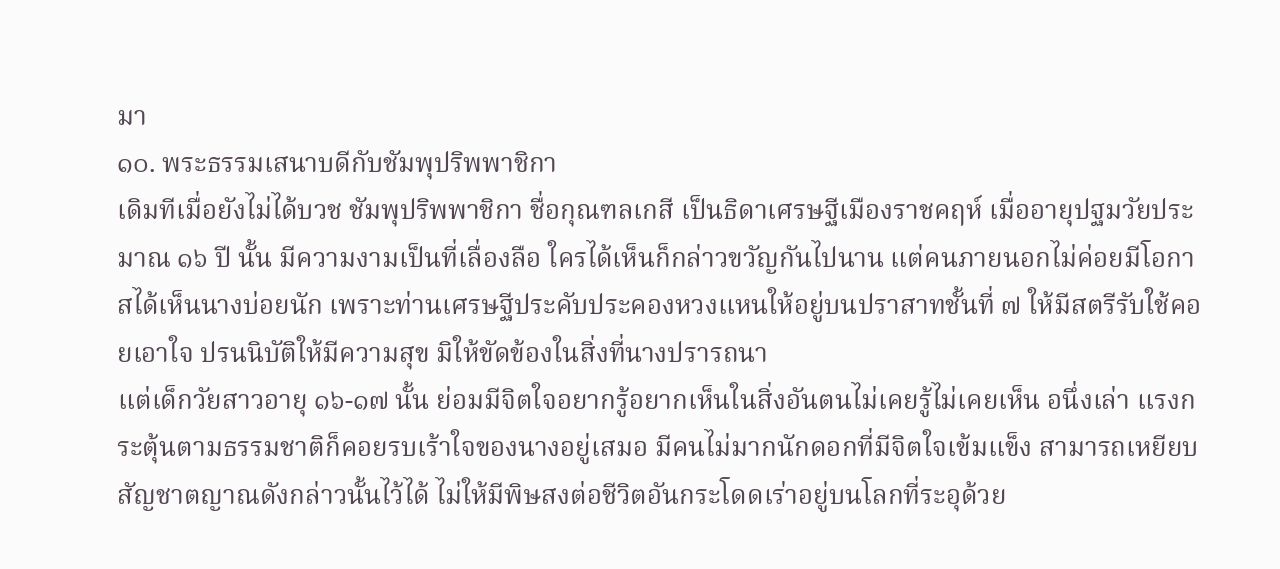มา
๑๐. พระธรรมเสนาบดีกับชัมพุปริพพาชิกา
เดิมทีเมื่อยังไม่ได้บวช ชัมพุปริพพาชิกา ชื่อกุณฑลเกสี เป็นธิดาเศรษฐีเมืองราชคฤห์ เมื่ออายุปฐมวัยประมาณ ๑๖ ปี นั้น มีความงามเป็นที่เลื่องลือ ใครได้เห็นก็กล่าวขวัญกันไปนาน แต่คนภายนอกไม่ค่อยมีโอกาสได้เห็นนางบ่อยนัก เพราะท่านเศรษฐีประคับประคองหวงแหนให้อยู่บนปราสาทชั้นที่ ๗ ให้มีสตรีรับใช้คอยเอาใจ ปรนนิบัติให้มีความสุข มิให้ขัดข้องในสิ่งที่นางปรารถนา
แต่เด็กวัยสาวอายุ ๑๖-๑๗ นั้น ย่อมมีจิตใจอยากรู้อยากเห็นในสิ่งอันตนไม่เคยรู้ไม่เคยเห็น อนึ่งเล่า แรงกระตุ้นตามธรรมชาติก็คอยรบเร้าใจของนางอยู่เสมอ มีคนไม่มากนักดอกที่มีจิตใจเข้มแข็ง สามารถเหยียบสัญชาตญาณดังกล่าวนั้นไว้ได้ ไม่ให้มีพิษสงต่อชีวิตอันกระโดดเร่าอยู่บนโลกที่ระอุด้วย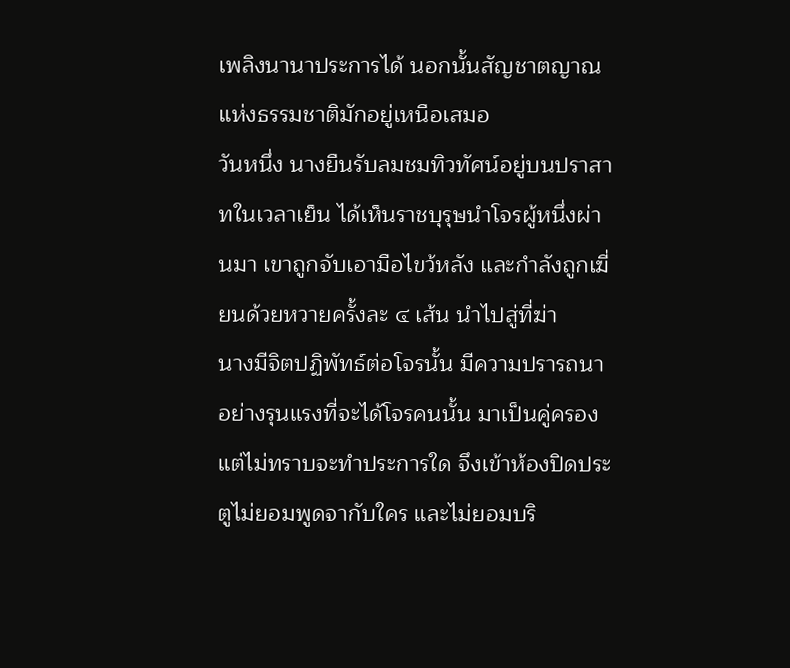เพลิงนานาประการได้ นอกนั้นสัญชาตญาณแห่งธรรมชาติมักอยู่เหนือเสมอ
วันหนึ่ง นางยืนรับลมชมทิวทัศน์อยู่บนปราสาทในเวลาเย็น ได้เห็นราชบุรุษนำโจรผู้หนึ่งผ่านมา เขาถูกจับเอามือไขว้หลัง และกำลังถูกเฆี่ยนด้วยหวายครั้งละ ๔ เส้น นำไปสู่ที่ฆ่า
นางมีจิตปฏิพัทธ์ต่อโจรนั้น มีความปรารถนาอย่างรุนแรงที่จะได้โจรคนนั้น มาเป็นคู่ครอง แต่ไม่ทราบจะทำประการใด จึงเข้าห้องปิดประตูไม่ยอมพูดจากับใคร และไม่ยอมบริ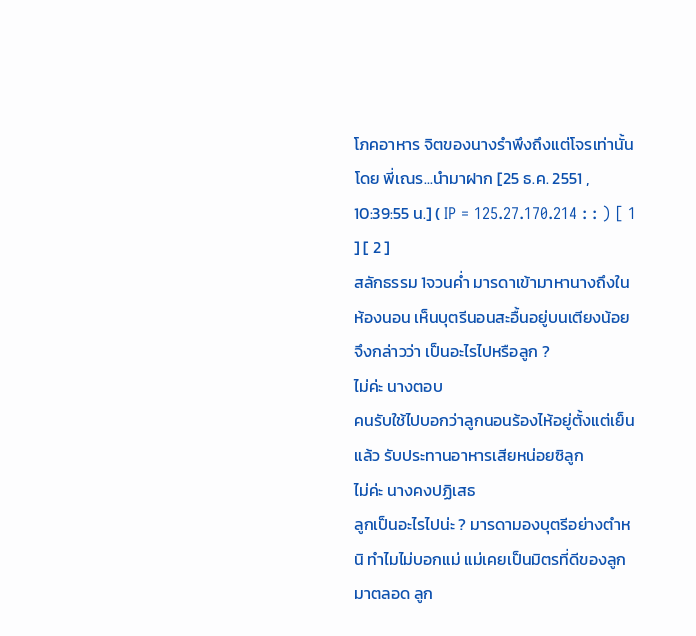โภคอาหาร จิตของนางรำพึงถึงแต่โจรเท่านั้น
โดย พี่เณร...นำมาฝาก [25 ธ.ค. 2551 , 10:39:55 น.] ( IP = 125.27.170.214 : : ) [ 1 ] [ 2 ]
สลักธรรม 1จวนค่ำ มารดาเข้ามาหานางถึงในห้องนอน เห็นบุตรีนอนสะอื้นอยู่บนเตียงน้อยจึงกล่าวว่า เป็นอะไรไปหรือลูก ?
ไม่ค่ะ นางตอบ
คนรับใช้ไปบอกว่าลูกนอนร้องไห้อยู่ตั้งแต่เย็นแล้ว รับประทานอาหารเสียหน่อยซิลูก
ไม่ค่ะ นางคงปฏิเสธ
ลูกเป็นอะไรไปน่ะ ? มารดามองบุตรีอย่างตำหนิ ทำไมไม่บอกแม่ แม่เคยเป็นมิตรที่ดีของลูกมาตลอด ลูก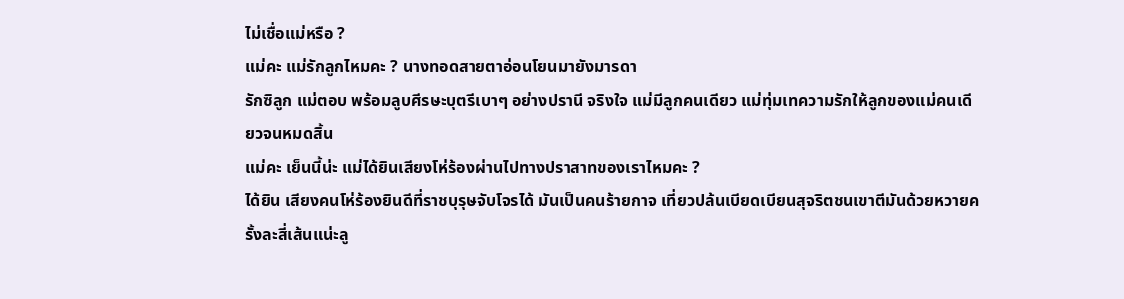ไม่เชื่อแม่หรือ ?
แม่คะ แม่รักลูกไหมคะ ? นางทอดสายตาอ่อนโยนมายังมารดา
รักซิลูก แม่ตอบ พร้อมลูบศีรษะบุตรีเบาๆ อย่างปรานี จริงใจ แม่มีลูกคนเดียว แม่ทุ่มเทความรักให้ลูกของแม่คนเดียวจนหมดสิ้น
แม่คะ เย็นนี้น่ะ แม่ได้ยินเสียงโห่ร้องผ่านไปทางปราสาทของเราไหมคะ ?
ได้ยิน เสียงคนโห่ร้องยินดีที่ราชบุรุษจับโจรได้ มันเป็นคนร้ายกาจ เที่ยวปล้นเบียดเบียนสุจริตชนเขาตีมันด้วยหวายครั้งละสี่เส้นแน่ะลู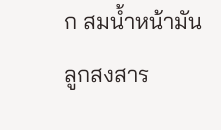ก สมน้ำหน้ามัน
ลูกสงสาร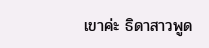เขาค่ะ ธิดาสาวพูด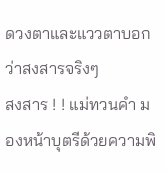ดวงตาและแววตาบอกว่าสงสารจริงๆ
สงสาร ! ! แม่ทวนคำ มองหน้าบุตรีด้วยความพิ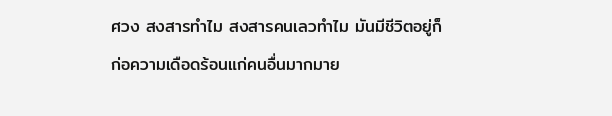ศวง สงสารทำไม สงสารคนเลวทำไม มันมีชีวิตอยู่ก็ก่อความเดือดร้อนแก่คนอื่นมากมาย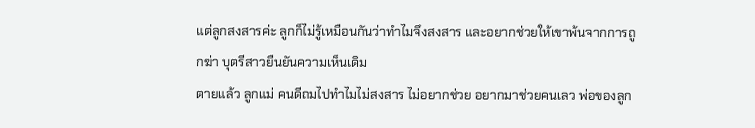แต่ลูกสงสารค่ะ ลูกก็ไม่รู้เหมือนกันว่าทำไมจึงสงสาร และอยากช่วยให้เขาพ้นจากการถูกฆ่า บุตรีสาวยืนยันความเห็นเดิม
ตายแล้ว ลูกแม่ คนดีถมไปทำไมไม่สงสาร ไม่อยากช่วย อยากมาช่วยคนเลว พ่อของลูก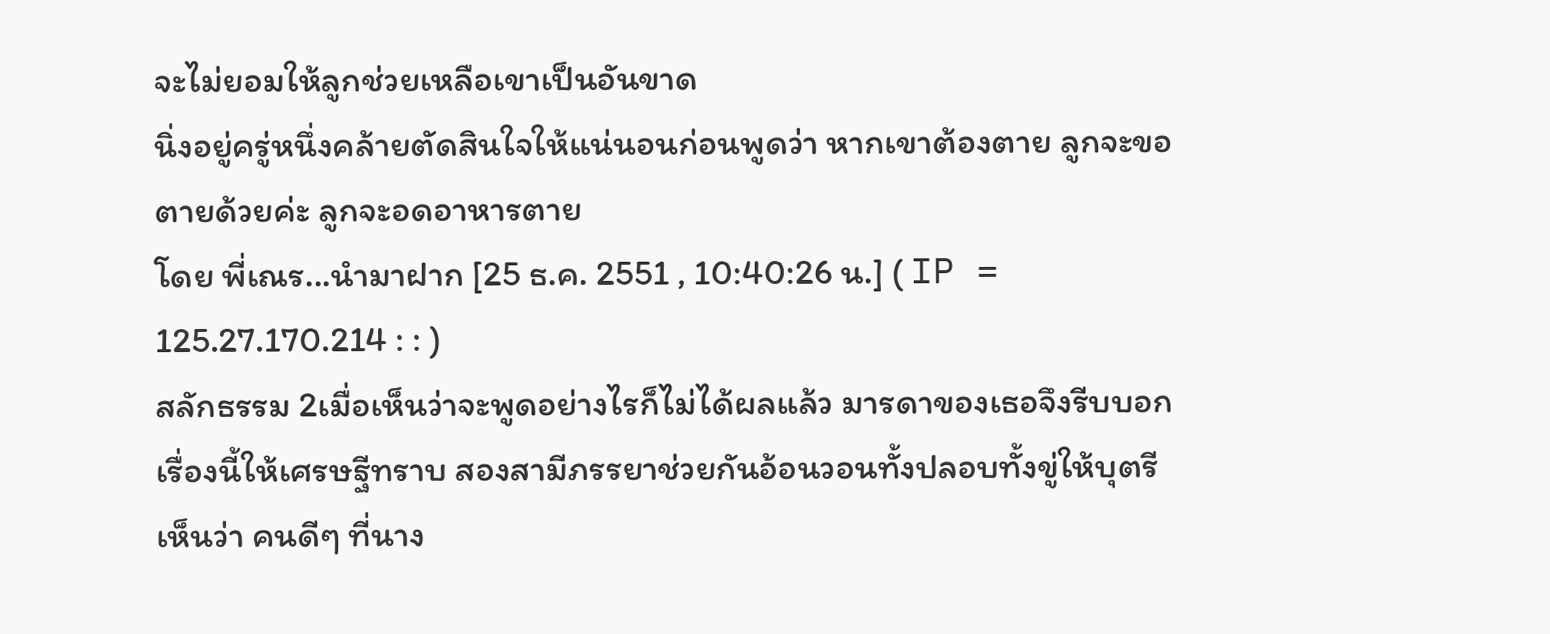จะไม่ยอมให้ลูกช่วยเหลือเขาเป็นอันขาด
นิ่งอยู่ครู่หนึ่งคล้ายตัดสินใจให้แน่นอนก่อนพูดว่า หากเขาต้องตาย ลูกจะขอตายด้วยค่ะ ลูกจะอดอาหารตาย
โดย พี่เณร...นำมาฝาก [25 ธ.ค. 2551 , 10:40:26 น.] ( IP = 125.27.170.214 : : )
สลักธรรม 2เมื่อเห็นว่าจะพูดอย่างไรก็ไม่ได้ผลแล้ว มารดาของเธอจึงรีบบอกเรื่องนี้ให้เศรษฐีทราบ สองสามีภรรยาช่วยกันอ้อนวอนทั้งปลอบทั้งขู่ให้บุตรีเห็นว่า คนดีๆ ที่นาง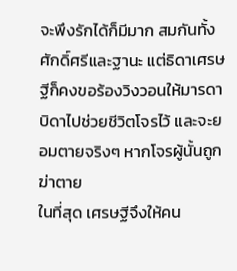จะพึงรักได้ก็มีมาก สมกันทั้งศักดิ์ศรีและฐานะ แต่ธิดาเศรษฐีก็คงขอร้องวิงวอนให้มารดาบิดาไปช่วยชีวิตโจรไว้ และจะยอมตายจริงๆ หากโจรผู้นั้นถูกฆ่าตาย
ในที่สุด เศรษฐีจึงให้คน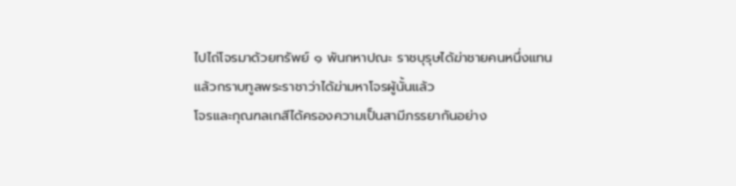ไปไถ่โจรมาด้วยทรัพย์ ๑ พันกหาปณะ ราชบุรุษได้ฆ่าชายคนหนึ่งแทน แล้วกราบทูลพระราชาว่าได้ฆ่ามหาโจรผู้นั้นแล้ว
โจรและกุณฑลเกสีได้ครองความเป็นสามีภรรยากันอย่าง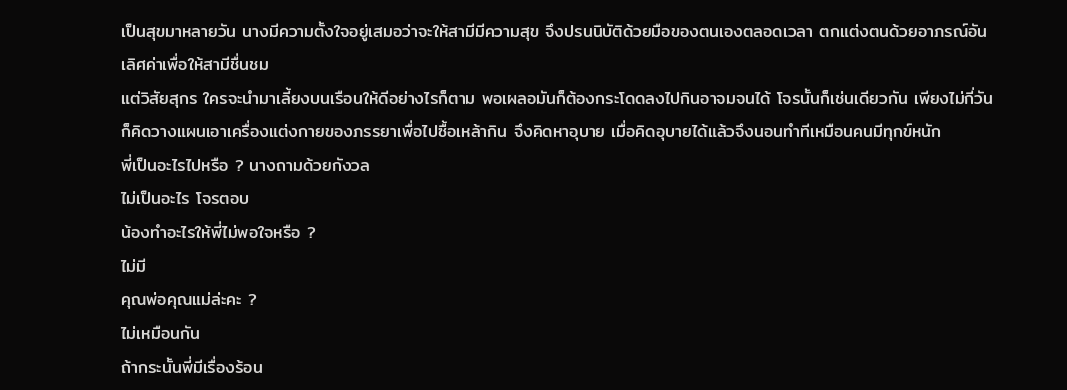เป็นสุขมาหลายวัน นางมีความตั้งใจอยู่เสมอว่าจะให้สามีมีความสุข จึงปรนนิบัติด้วยมือของตนเองตลอดเวลา ตกแต่งตนด้วยอาภรณ์อันเลิศค่าเพื่อให้สามีชื่นชม
แต่วิสัยสุกร ใครจะนำมาเลี้ยงบนเรือนให้ดีอย่างไรก็ตาม พอเผลอมันก็ต้องกระโดดลงไปกินอาจมจนได้ โจรนั้นก็เช่นเดียวกัน เพียงไม่กี่วันก็คิดวางแผนเอาเครื่องแต่งกายของภรรยาเพื่อไปซื้อเหล้ากิน จึงคิดหาอุบาย เมื่อคิดอุบายได้แล้วจึงนอนทำทีเหมือนคนมีทุกข์หนัก
พี่เป็นอะไรไปหรือ ? นางถามด้วยกังวล
ไม่เป็นอะไร โจรตอบ
น้องทำอะไรให้พี่ไม่พอใจหรือ ?
ไม่มี
คุณพ่อคุณแม่ล่ะคะ ?
ไม่เหมือนกัน
ถ้ากระนั้นพี่มีเรื่องร้อน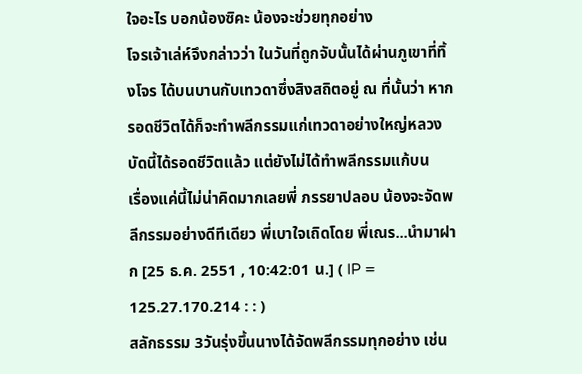ใจอะไร บอกน้องซิคะ น้องจะช่วยทุกอย่าง
โจรเจ้าเล่ห์จึงกล่าวว่า ในวันที่ถูกจับนั้นได้ผ่านภูเขาที่ทิ้งโจร ได้บนบานกับเทวดาซึ่งสิงสถิตอยู่ ณ ที่นั้นว่า หากรอดชีวิตได้ก็จะทำพลีกรรมแก่เทวดาอย่างใหญ่หลวง บัดนี้ได้รอดชีวิตแล้ว แต่ยังไม่ได้ทำพลีกรรมแก้บน
เรื่องแค่นี้ไม่น่าคิดมากเลยพี่ ภรรยาปลอบ น้องจะจัดพลีกรรมอย่างดีทีเดียว พี่เบาใจเถิดโดย พี่เณร...นำมาฝาก [25 ธ.ค. 2551 , 10:42:01 น.] ( IP = 125.27.170.214 : : )
สลักธรรม 3วันรุ่งขึ้นนางได้จัดพลีกรรมทุกอย่าง เช่น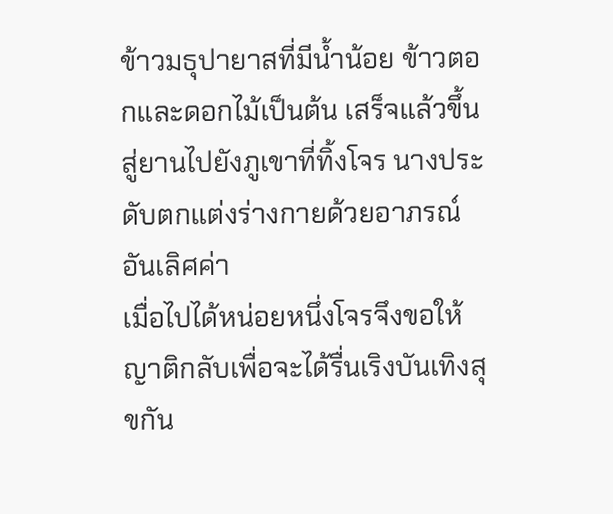ข้าวมธุปายาสที่มีน้ำน้อย ข้าวตอกและดอกไม้เป็นต้น เสร็จแล้วขึ้นสู่ยานไปยังภูเขาที่ทิ้งโจร นางประดับตกแต่งร่างกายด้วยอาภรณ์อันเลิศค่า
เมื่อไปได้หน่อยหนึ่งโจรจึงขอให้ญาติกลับเพื่อจะได้รื่นเริงบันเทิงสุขกัน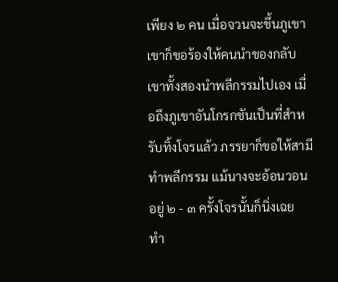เพียง ๒ คน เมื่อจวนจะขึ้นภูเขา เขาก็ขอร้องให้คนนำของกลับ เขาทั้งสองนำพลีกรรมไปเอง เมื่อถึงภูเขาอันโกรกชันเป็นที่สำหรับทิ้งโจรแล้ว ภรรยาก็ขอให้สามีทำพลีกรรม แม้นางจะอ้อนวอนอยู่ ๒ - ๓ ครั้งโจรนั้นก็นิ่งเฉย
ทำ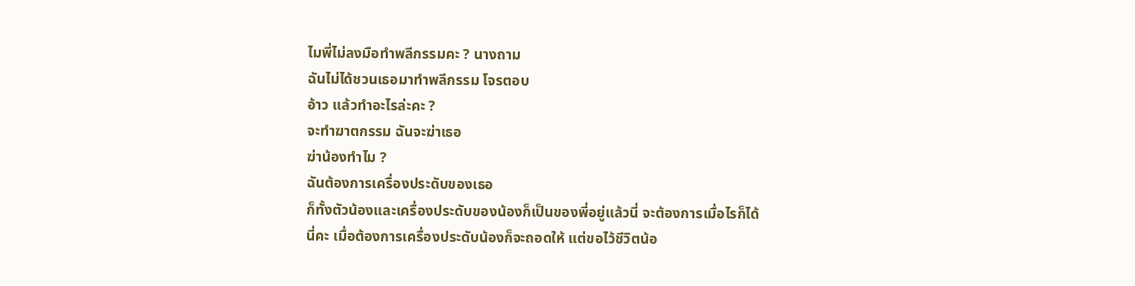ไมพี่ไม่ลงมือทำพลีกรรมคะ ? นางถาม
ฉันไม่ได้ชวนเธอมาทำพลีกรรม โจรตอบ
อ้าว แล้วทำอะไรล่ะคะ ?
จะทำฆาตกรรม ฉันจะฆ่าเธอ
ฆ่าน้องทำไม ?
ฉันต้องการเครื่องประดับของเธอ
ก็ทั้งตัวน้องและเครื่องประดับของน้องก็เป็นของพี่อยู่แล้วนี่ จะต้องการเมื่อไรก็ได้นี่คะ เมื่อต้องการเครื่องประดับน้องก็จะถอดให้ แต่ขอไว้ชีวิตน้อ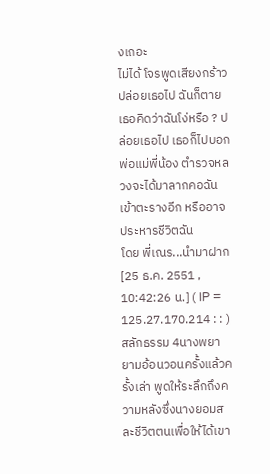งเถอะ
ไม่ได้ โจรพูดเสียงกร้าว ปล่อยเธอไป ฉันก็ตาย เธอคิดว่าฉันโง่หรือ ? ปล่อยเธอไป เธอก็ไปบอกพ่อแม่พี่น้อง ตำรวจหลวงจะได้มาลากคอฉันเข้าตะรางอีก หรืออาจประหารชีวิตฉัน
โดย พี่เณร...นำมาฝาก [25 ธ.ค. 2551 , 10:42:26 น.] ( IP = 125.27.170.214 : : )
สลักธรรม 4นางพยายามอ้อนวอนครั้งแล้วครั้งเล่า พูดให้ระลึกถึงความหลังซึ่งนางยอมสละชีวิตตนเพื่อให้ได้เขา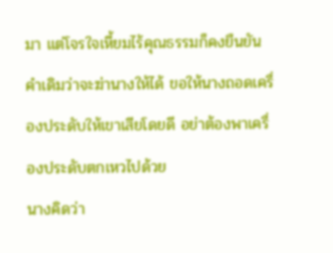มา แต่โจรใจเหี้ยมไร้คุณธรรมก็คงยืนยันคำเดิมว่าจะฆ่านางให้ได้ ขอให้นางถอดเครื่องประดับให้เขาเสียโดยดี อย่าต้องพาเครื่องประดับตกเหวไปด้วย
นางคิดว่า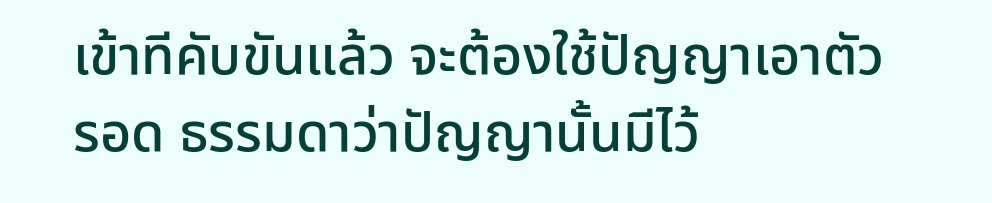เข้าทีคับขันแล้ว จะต้องใช้ปัญญาเอาตัวรอด ธรรมดาว่าปัญญานั้นมีไว้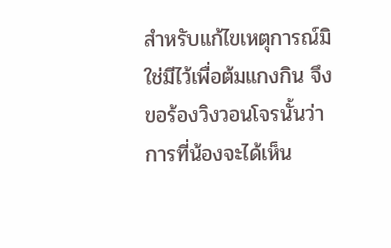สำหรับแก้ไขเหตุการณ์มิใช่มีไว้เพื่อต้มแกงกิน จึงขอร้องวิงวอนโจรนั้นว่า
การที่น้องจะได้เห็น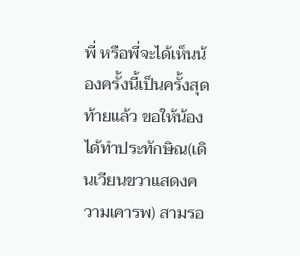พี่ หรือพี่จะได้เห็นน้องครั้งนี้เป็นครั้งสุดท้ายแล้ว ขอให้น้องได้ทำประทักษิณ(เดินเวียนขวาแสดงความเคารพ) สามรอ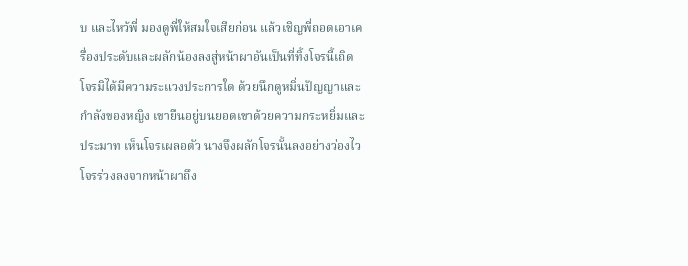บ และไหว้พี่ มองดูพี่ให้สมใจเสียก่อน แล้วเชิญพี่ถอดเอาเครื่องประดับและผลักน้องลงสู่หน้าผาอันเป็นที่ทิ้งโจรนี้เถิด
โจรมิได้มีความระแวงประการใด ด้วยนึกดูหมิ่นปัญญาและกำลังของหญิง เขายืนอยู่บนยอดเขาด้วยความกระหยิ่มและประมาท เห็นโจรเผลอตัว นางจึงผลักโจรนั้นลงอย่างว่องไว โจรร่วงลงจากหน้าผาถึง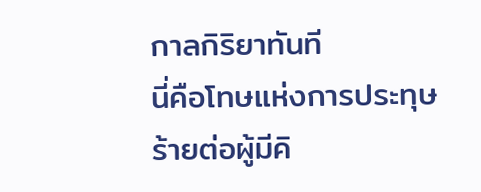กาลกิริยาทันที
นี่คือโทษแห่งการประทุษร้ายต่อผู้มีคิ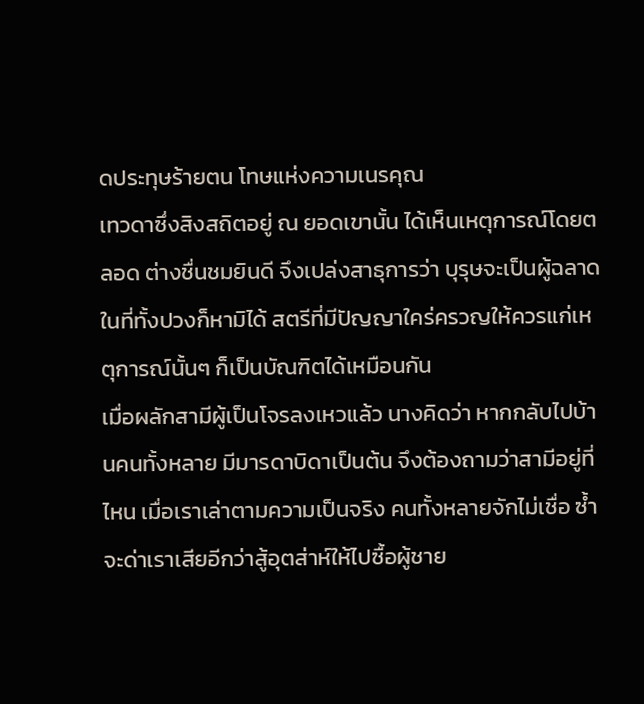ดประทุษร้ายตน โทษแห่งความเนรคุณ
เทวดาซึ่งสิงสถิตอยู่ ณ ยอดเขานั้น ได้เห็นเหตุการณ์โดยตลอด ต่างชื่นชมยินดี จึงเปล่งสาธุการว่า บุรุษจะเป็นผู้ฉลาดในที่ทั้งปวงก็หามิได้ สตรีที่มีปัญญาใคร่ครวญให้ควรแก่เหตุการณ์นั้นๆ ก็เป็นบัณฑิตได้เหมือนกัน
เมื่อผลักสามีผู้เป็นโจรลงเหวแล้ว นางคิดว่า หากกลับไปบ้านคนทั้งหลาย มีมารดาบิดาเป็นต้น จึงต้องถามว่าสามีอยู่ที่ไหน เมื่อเราเล่าตามความเป็นจริง คนทั้งหลายจักไม่เชื่อ ซ้ำจะด่าเราเสียอีกว่าสู้อุตส่าห์ให้ไปซื้อผู้ชาย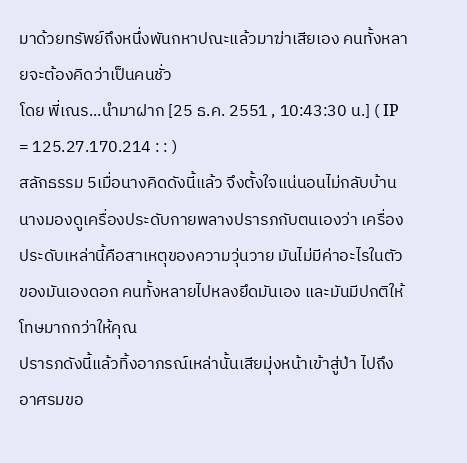มาด้วยทรัพย์ถึงหนึ่งพันกหาปณะแล้วมาฆ่าเสียเอง คนทั้งหลายจะต้องคิดว่าเป็นคนชั่ว
โดย พี่เณร...นำมาฝาก [25 ธ.ค. 2551 , 10:43:30 น.] ( IP = 125.27.170.214 : : )
สลักธรรม 5เมื่อนางคิดดังนี้แล้ว จึงตั้งใจแน่นอนไม่กลับบ้าน นางมองดูเครื่องประดับกายพลางปรารภกับตนเองว่า เครื่องประดับเหล่านี้คือสาเหตุของความวุ่นวาย มันไม่มีค่าอะไรในตัวของมันเองดอก คนทั้งหลายไปหลงยึดมันเอง และมันมีปกติให้โทษมากกว่าให้คุณ
ปรารภดังนี้แล้วทิ้งอาภรณ์เหล่านั้นเสียมุ่งหน้าเข้าสู่ป่า ไปถึงอาศรมขอ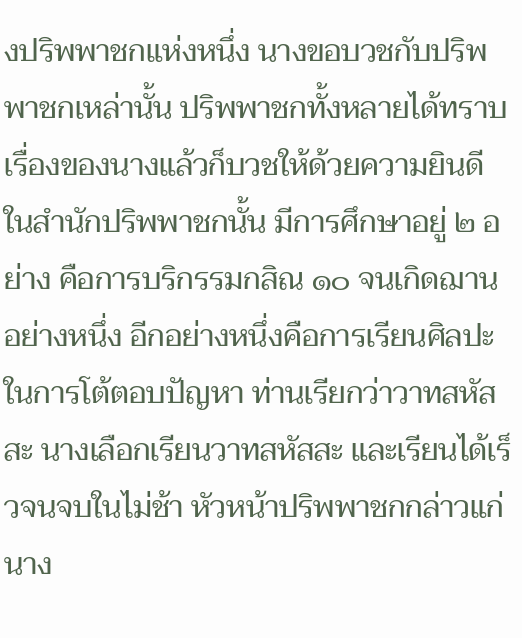งปริพพาชกแห่งหนึ่ง นางขอบวชกับปริพพาชกเหล่านั้น ปริพพาชกทั้งหลายได้ทราบเรื่องของนางแล้วก็บวชให้ด้วยความยินดี
ในสำนักปริพพาชกนั้น มีการศึกษาอยู่ ๒ อย่าง คือการบริกรรมกสิณ ๑๐ จนเกิดฌานอย่างหนึ่ง อีกอย่างหนึ่งคือการเรียนศิลปะในการโต้ตอบปัญหา ท่านเรียกว่าวาทสหัสสะ นางเลือกเรียนวาทสหัสสะ และเรียนได้เร็วจนจบในไม่ช้า หัวหน้าปริพพาชกกล่าวแก่นาง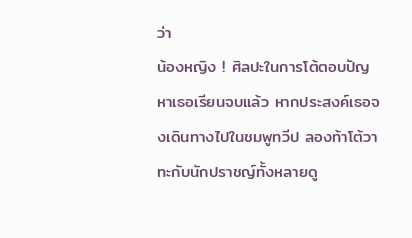ว่า
น้องหญิง ! ศิลปะในการโต้ตอบปัญหาเธอเรียนจบแล้ว หากประสงค์เธอจงเดินทางไปในชมพูทวีป ลองท้าโต้วาทะกับนักปราชญ์ทั้งหลายดู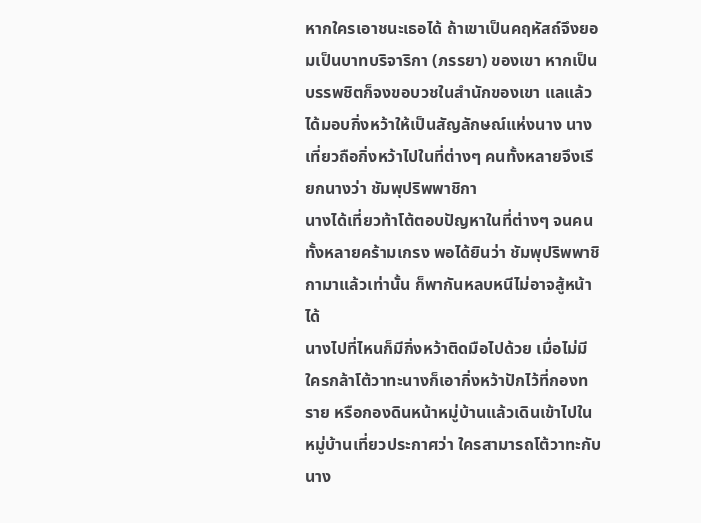หากใครเอาชนะเธอได้ ถ้าเขาเป็นคฤหัสถ์จึงยอมเป็นบาทบริจาริกา (ภรรยา) ของเขา หากเป็นบรรพชิตก็จงขอบวชในสำนักของเขา แลแล้วได้มอบกิ่งหว้าให้เป็นสัญลักษณ์แห่งนาง นางเที่ยวถือกิ่งหว้าไปในที่ต่างๆ คนทั้งหลายจึงเรียกนางว่า ชัมพุปริพพาชิกา
นางได้เที่ยวท้าโต้ตอบปัญหาในที่ต่างๆ จนคนทั้งหลายคร้ามเกรง พอได้ยินว่า ชัมพุปริพพาชิกามาแล้วเท่านั้น ก็พากันหลบหนีไม่อาจสู้หน้าได้
นางไปที่ไหนก็มีกิ่งหว้าติดมือไปด้วย เมื่อไม่มีใครกล้าโต้วาทะนางก็เอากิ่งหว้าปักไว้ที่กองทราย หรือกองดินหน้าหมู่บ้านแล้วเดินเข้าไปในหมู่บ้านเที่ยวประกาศว่า ใครสามารถโต้วาทะกับนาง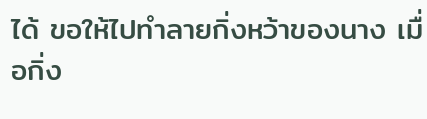ได้ ขอให้ไปทำลายกิ่งหว้าของนาง เมื่อกิ่ง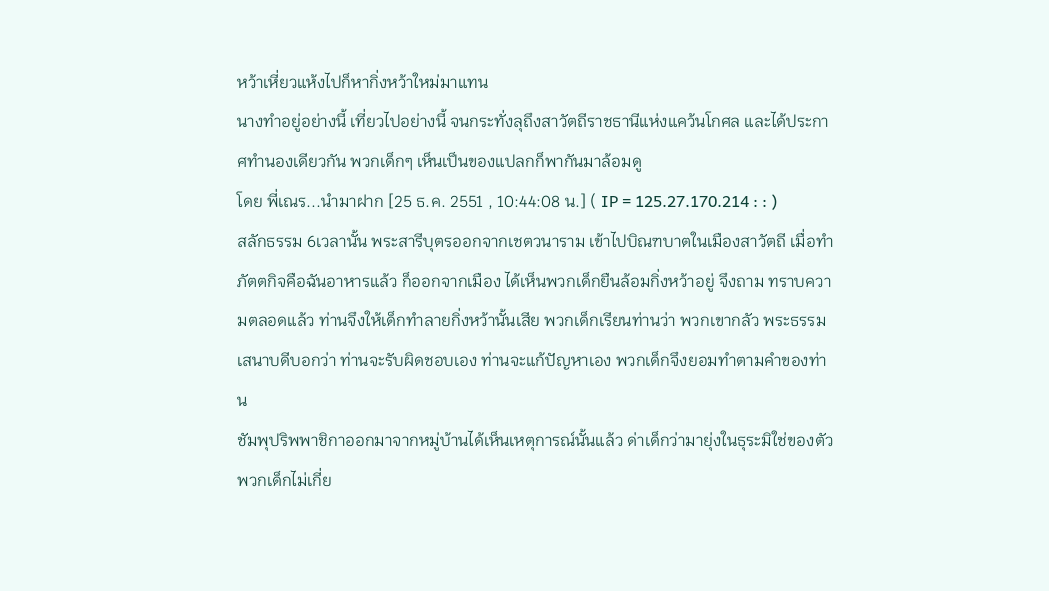หว้าเหี่ยวแห้งไปก็หากิ่งหว้าใหม่มาแทน
นางทำอยู่อย่างนี้ เที่ยวไปอย่างนี้ จนกระทั่งลุถึงสาวัตถีราชธานีแห่งแคว้นโกศล และได้ประกาศทำนองเดียวกัน พวกเด็กๆ เห็นเป็นของแปลกก็พากันมาล้อมดู
โดย พี่เณร...นำมาฝาก [25 ธ.ค. 2551 , 10:44:08 น.] ( IP = 125.27.170.214 : : )
สลักธรรม 6เวลานั้น พระสารีบุตรออกจากเชตวนาราม เข้าไปบิณฑบาตในเมืองสาวัตถี เมื่อทำภัตตกิจคือฉันอาหารแล้ว ก็ออกจากเมือง ได้เห็นพวกเด็กยืนล้อมกิ่งหว้าอยู่ จึงถาม ทราบความตลอดแล้ว ท่านจึงให้เด็กทำลายกิ่งหว้านั้นเสีย พวกเด็กเรียนท่านว่า พวกเขากลัว พระธรรมเสนาบดีบอกว่า ท่านจะรับผิดชอบเอง ท่านจะแก้ปัญหาเอง พวกเด็กจึงยอมทำตามคำของท่าน
ชัมพุปริพพาชิกาออกมาจากหมู่บ้านได้เห็นเหตุการณ์นั้นแล้ว ด่าเด็กว่ามายุ่งในธุระมิใช่ของตัว พวกเด็กไม่เกี่ย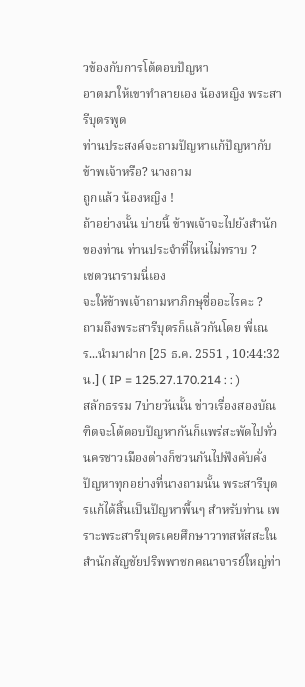วข้องกับการโต้ตอบปัญหา
อาตมาให้เขาทำลายเอง น้องหญิง พระสารีบุตรพูด
ท่านประสงค์จะถามปัญหาแก้ปัญหากับข้าพเจ้าหรือ? นางถาม
ถูกแล้ว น้องหญิง !
ถ้าอย่างนั้น บ่ายนี้ ข้าพเจ้าจะไปยังสำนักของท่าน ท่านประจำที่ไหน่ไม่ทราบ ?
เชตวนารามนี่เอง
จะให้ข้าพเจ้าถามหาภิกษุชื่ออะไรคะ ?
ถามถึงพระสารีบุตรก็แล้วกันโดย พี่เณร...นำมาฝาก [25 ธ.ค. 2551 , 10:44:32 น.] ( IP = 125.27.170.214 : : )
สลักธรรม 7บ่ายวันนั้น ข่าวเรื่องสองบัณฑิตจะโต้ตอบปัญหากันก็แพร่สะพัดไปทั่วนครชาวเมืองต่างก็ชวนกันไปฟังคับคั่ง ปัญหาทุกอย่างที่นางถามนั้น พระสารีบุตรแก้ได้สิ้นเป็นปัญหาพื้นๆ สำหรับท่าน เพราะพระสารีบุตรเคยศึกษาวาทสหัสสะในสำนักสัญชัยปริพพาชกคณาจารย์ใหญ่ท่า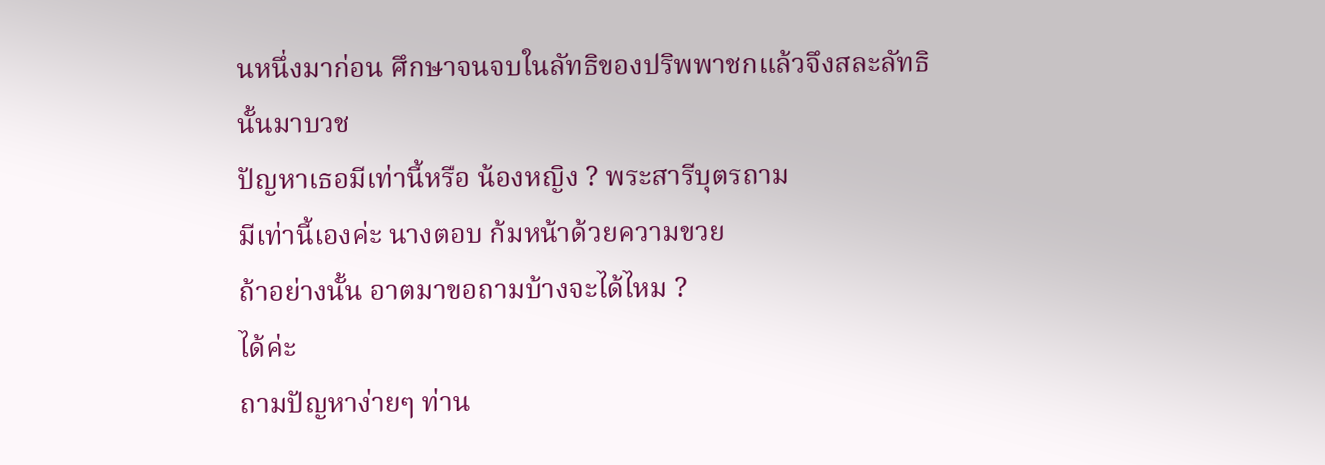นหนึ่งมาก่อน ศึกษาจนจบในลัทธิของปริพพาชกแล้วจึงสละลัทธินั้นมาบวช
ปัญหาเธอมีเท่านี้หรือ น้องหญิง ? พระสารีบุตรถาม
มีเท่านี้เองค่ะ นางตอบ ก้มหน้าด้วยความขวย
ถ้าอย่างนั้น อาตมาขอถามบ้างจะได้ไหม ?
ได้ค่ะ
ถามปัญหาง่ายๆ ท่าน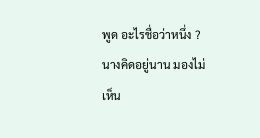พูด อะไรชื่อว่าหนึ่ง ?
นางคิดอยู่นาน มองไม่เห็น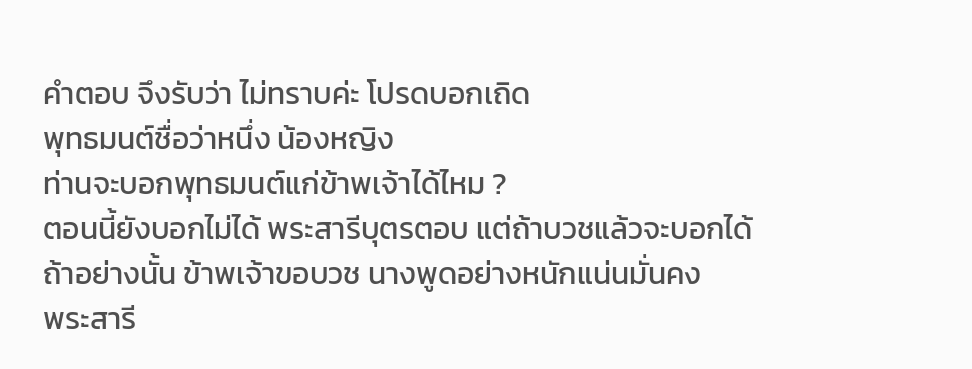คำตอบ จึงรับว่า ไม่ทราบค่ะ โปรดบอกเถิด
พุทธมนต์ชื่อว่าหนึ่ง น้องหญิง
ท่านจะบอกพุทธมนต์แก่ข้าพเจ้าได้ไหม ?
ตอนนี้ยังบอกไม่ได้ พระสารีบุตรตอบ แต่ถ้าบวชแล้วจะบอกได้
ถ้าอย่างนั้น ข้าพเจ้าขอบวช นางพูดอย่างหนักแน่นมั่นคง
พระสารี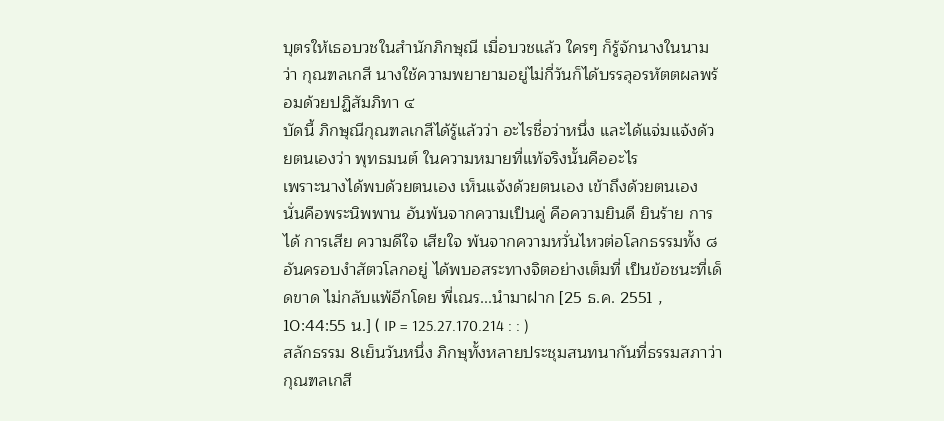บุตรให้เธอบวชในสำนักภิกษุณี เมื่อบวชแล้ว ใครๆ ก็รู้จักนางในนามว่า กุณฑลเกสี นางใช้ความพยายามอยู่ไม่กี่วันก็ได้บรรลุอรหัตตผลพร้อมด้วยปฏิสัมภิทา ๔
บัดนี้ ภิกษุณีกุณฑลเกสีได้รู้แล้วว่า อะไรชื่อว่าหนึ่ง และได้แจ่มแจ้งด้วยตนเองว่า พุทธมนต์ ในความหมายที่แท้จริงนั้นคืออะไร
เพราะนางได้พบด้วยตนเอง เห็นแจ้งด้วยตนเอง เข้าถึงด้วยตนเอง นั่นคือพระนิพพาน อันพ้นจากความเป็นคู่ คือความยินดี ยินร้าย การได้ การเสีย ความดีใจ เสียใจ พ้นจากความหวั่นไหวต่อโลกธรรมทั้ง ๘ อันครอบงำสัตวโลกอยู่ ได้พบอสระทางจิตอย่างเต็มที่ เป็นข้อชนะที่เด็ดขาด ไม่กลับแพ้อีกโดย พี่เณร...นำมาฝาก [25 ธ.ค. 2551 , 10:44:55 น.] ( IP = 125.27.170.214 : : )
สลักธรรม 8เย็นวันหนึ่ง ภิกษุทั้งหลายประชุมสนทนากันที่ธรรมสภาว่า กุณฑลเกสี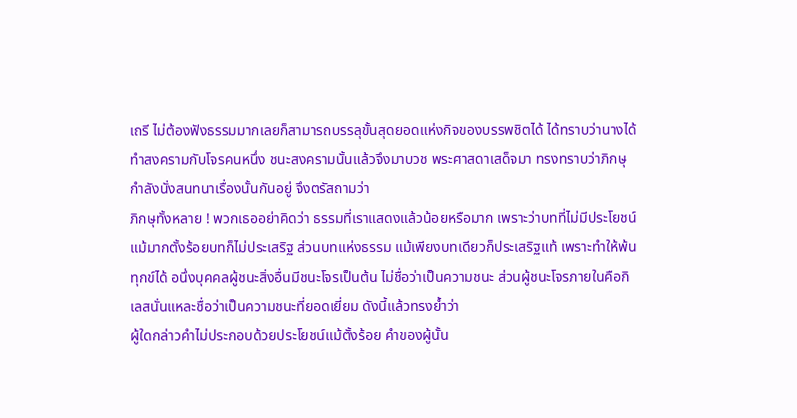เถรี ไม่ต้องฟังธรรมมากเลยก็สามารถบรรลุขั้นสุดยอดแห่งกิจของบรรพชิตได้ ได้ทราบว่านางได้ทำสงครามกับโจรคนหนึ่ง ชนะสงครามนั้นแล้วจึงมาบวช พระศาสดาเสด็จมา ทรงทราบว่าภิกษุกำลังนั่งสนทนาเรื่องนั้นกันอยู่ จึงตรัสถามว่า
ภิกษุทั้งหลาย ! พวกเธออย่าคิดว่า ธรรมที่เราแสดงแล้วน้อยหรือมาก เพราะว่าบทที่ไม่มีประโยชน์แม้มากตั้งร้อยบทก็ไม่ประเสริฐ ส่วนบทแห่งธรรม แม้เพียงบทเดียวก็ประเสริฐแท้ เพราะทำให้พ้นทุกข์ได้ อนึ่งบุคคลผู้ชนะสิ่งอื่นมีชนะโจรเป็นต้น ไม่ชื่อว่าเป็นความชนะ ส่วนผู้ชนะโจรภายในคือกิเลสนั่นแหละชื่อว่าเป็นความชนะที่ยอดเยี่ยม ดังนี้แล้วทรงย้ำว่า
ผู้ใดกล่าวคำไม่ประกอบด้วยประโยชน์แม้ตั้งร้อย คำของผู้นั้น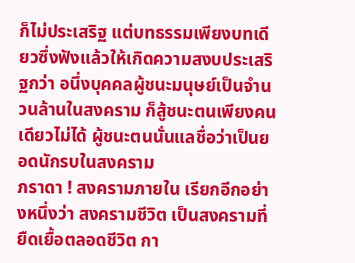ก็ไม่ประเสริฐ แต่บทธรรมเพียงบทเดียวซึ่งฟังแล้วให้เกิดความสงบประเสริฐกว่า อนึ่งบุคคลผู้ชนะมนุษย์เป็นจำนวนล้านในสงคราม ก็สู้ชนะตนเพียงคนเดียวไม่ได้ ผู้ชนะตนนั่นแลชื่อว่าเป็นยอดนักรบในสงคราม
ภราดา ! สงครามภายใน เรียกอีกอย่างหนึ่งว่า สงครามชีวิต เป็นสงครามที่ยืดเยื้อตลอดชีวิต กา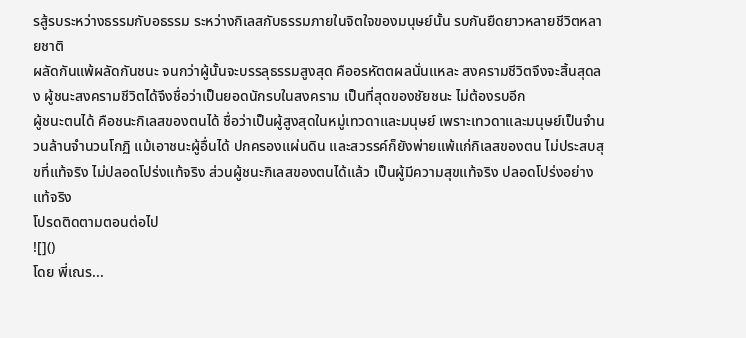รสู้รบระหว่างธรรมกับอธรรม ระหว่างกิเลสกับธรรมภายในจิตใจของมนุษย์นั้น รบกันยืดยาวหลายชีวิตหลายชาติ
ผลัดกันแพ้ผลัดกันชนะ จนกว่าผู้นั้นจะบรรลุธรรมสูงสุด คืออรหัตตผลนั่นแหละ สงครามชีวิตจึงจะสิ้นสุดลง ผู้ชนะสงครามชีวิตได้จึงชื่อว่าเป็นยอดนักรบในสงคราม เป็นที่สุดของชัยชนะ ไม่ต้องรบอีก
ผู้ชนะตนได้ คือชนะกิเลสของตนได้ ชื่อว่าเป็นผู้สูงสุดในหมู่เทวดาและมนุษย์ เพราะเทวดาและมนุษย์เป็นจำนวนล้านจำนวนโกฏิ แม้เอาชนะผู้อื่นได้ ปกครองแผ่นดิน และสวรรค์ก็ยังพ่ายแพ้แก่กิเลสของตน ไม่ประสบสุขที่แท้จริง ไม่ปลอดโปร่งแท้จริง ส่วนผู้ชนะกิเลสของตนได้แล้ว เป็นผู้มีความสุขแท้จริง ปลอดโปร่งอย่างแท้จริง
โปรดติดตามตอนต่อไป
![]()
โดย พี่เณร...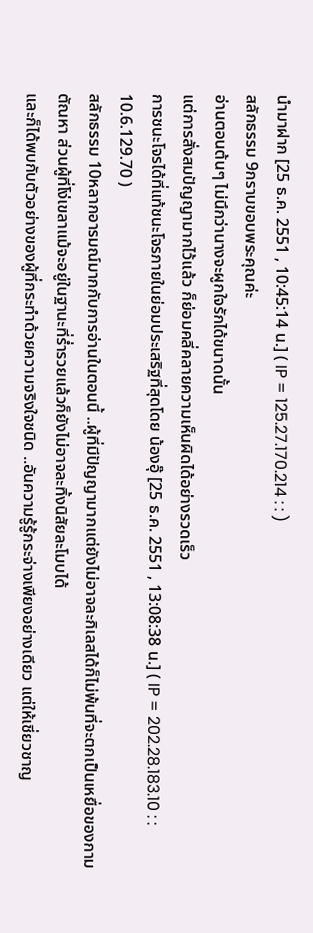นำมาฝาก [25 ธ.ค. 2551 , 10:45:14 น.] ( IP = 125.27.170.214 : : )
สลักธรรม 9กราบขอบพระคุณค่ะ
อ่านตอนต้นๆ ไม่นึกว่านางจะผูกใจรักได้ขนาดนั้น
แต่การสั่งสมปัญญามากไว้แล้ว ก็ย่อมคลี่คลายความเห็นผิดได้อย่างรวดเร็ว
การชนะโจรได้ที่แท้ชนะโจรภายในย่อมประเสริฐที่สุดโดย น้องอุ๊ [25 ธ.ค. 2551 , 13:08:38 น.] ( IP = 202.28.183.10 : : 10.6.129.70 )
สลักธรรม 10หลากอารมณ์มากกับการอ่านในตอนนี้ ..ผู้ที่มีปัญญามากแต่ยังไม่อาจละกิเลสได้ก็ไม่พ้นที่จะตกเป็นเหยื่อของกามตัณหา ส่วนผู้ที่โง่เขลาแม้จะอยู่ในฐานะที่ร่ำรวยแล้วก็ยังไม่อาจละทิ้งนิสัยละโมบได้
และก็ได้พบกับตัวอย่างของผู้ที่กระทำด้วยความจริงใจชนิด ..อันความรู้รู้กระจ่างเพียงอย่างเดียว แต่ให้เชี่ยวชาญ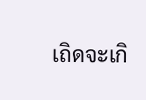เถิดจะเกิ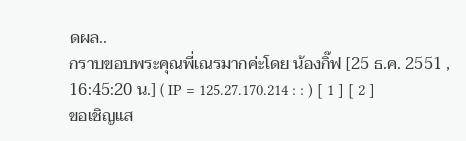ดผล..
กราบขอบพระคุณพี่เณรมากค่ะโดย น้องกิ๊ฟ [25 ธ.ค. 2551 , 16:45:20 น.] ( IP = 125.27.170.214 : : ) [ 1 ] [ 2 ]
ขอเชิญแส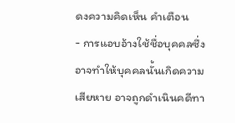ดงความคิดเห็น คำเตือน
- การแอบอ้างใช้ชื่อบุคคลซึ่งอาจทำให้บุคคลนั้นเกิดความเสียหาย อาจถูกดำเนินคดีทา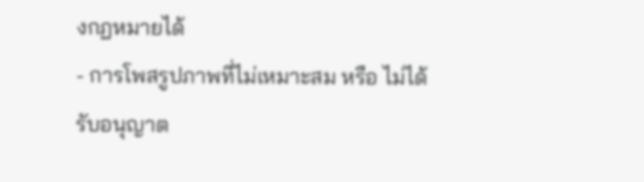งกฏหมายได้
- การโพสรูปภาพที่ไม่เหมาะสม หรือ ไม่ได้รับอนุญาต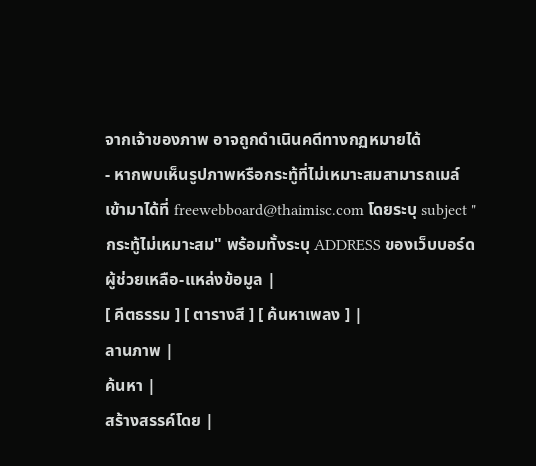จากเจ้าของภาพ อาจถูกดำเนินคดีทางกฏหมายได้
- หากพบเห็นรูปภาพหรือกระทู้ที่ไม่เหมาะสมสามารถเมล์เข้ามาได้ที่ freewebboard@thaimisc.com โดยระบุ subject "กระทู้ไม่เหมาะสม" พร้อมทั้งระบุ ADDRESS ของเว็บบอร์ด
ผู้ช่วยเหลือ-แหล่งข้อมูล |
[ คีตธรรม ] [ ตารางสี ] [ ค้นหาเพลง ] |
ลานภาพ |
ค้นหา |
สร้างสรรค์โดย |